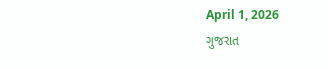April 1, 2026
ગુજરાત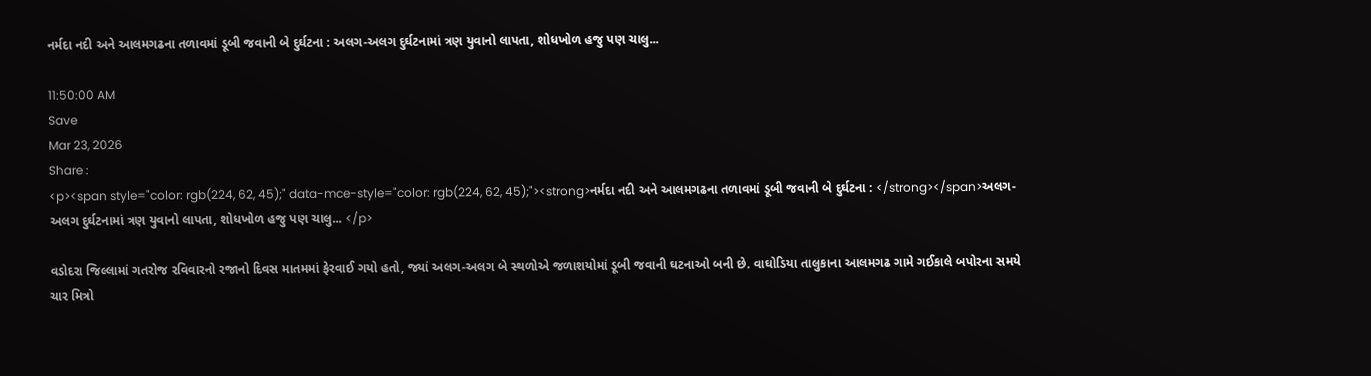નર્મદા નદી અને આલમગઢના તળાવમાં ડૂબી જવાની બે દુર્ઘટના : અલગ-અલગ દુર્ઘટનામાં ત્રણ યુવાનો લાપતા, શોધખોળ હજુ પણ ચાલુ...

11:50:00 AM
Save
Mar 23, 2026
Share :
<p><span style="color: rgb(224, 62, 45);" data-mce-style="color: rgb(224, 62, 45);"><strong>નર્મદા નદી અને આલમગઢના તળાવમાં ડૂબી જવાની બે દુર્ઘટના : </strong></span>અલગ-અલગ દુર્ઘટનામાં ત્રણ યુવાનો લાપતા, શોધખોળ હજુ પણ ચાલુ... </p>

વડોદરા જિલ્લામાં ગતરોજ રવિવારનો રજાનો દિવસ માતમમાં ફેરવાઈ ગયો હતો, જ્યાં અલગ-અલગ બે સ્થળોએ જળાશયોમાં ડૂબી જવાની ઘટનાઓ બની છે. વાઘોડિયા તાલુકાના આલમગઢ ગામે ગઈકાલે બપોરના સમયે ચાર મિત્રો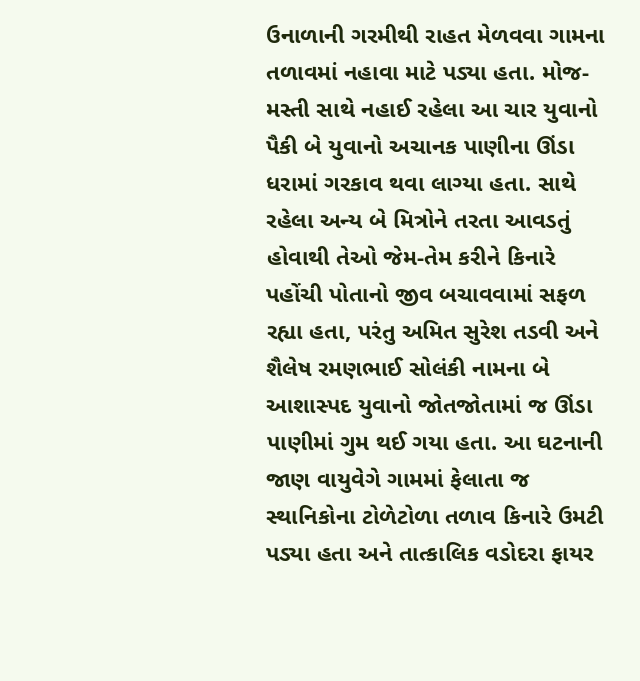ઉનાળાની ગરમીથી રાહત મેળવવા ગામના તળાવમાં નહાવા માટે પડ્યા હતા. મોજ-મસ્તી સાથે નહાઈ રહેલા આ ચાર યુવાનો પૈકી બે યુવાનો અચાનક પાણીના ઊંડા ધરામાં ગરકાવ થવા લાગ્યા હતા. સાથે રહેલા અન્ય બે મિત્રોને તરતા આવડતું હોવાથી તેઓ જેમ-તેમ કરીને કિનારે પહોંચી પોતાનો જીવ બચાવવામાં સફળ રહ્યા હતા, પરંતુ અમિત સુરેશ તડવી અને શૈલેષ રમણભાઈ સોલંકી નામના બે આશાસ્પદ યુવાનો જોતજોતામાં જ ઊંડા પાણીમાં ગુમ થઈ ગયા હતા. આ ઘટનાની જાણ વાયુવેગે ગામમાં ફેલાતા જ સ્થાનિકોના ટોળેટોળા તળાવ કિનારે ઉમટી પડ્યા હતા અને તાત્કાલિક વડોદરા ફાયર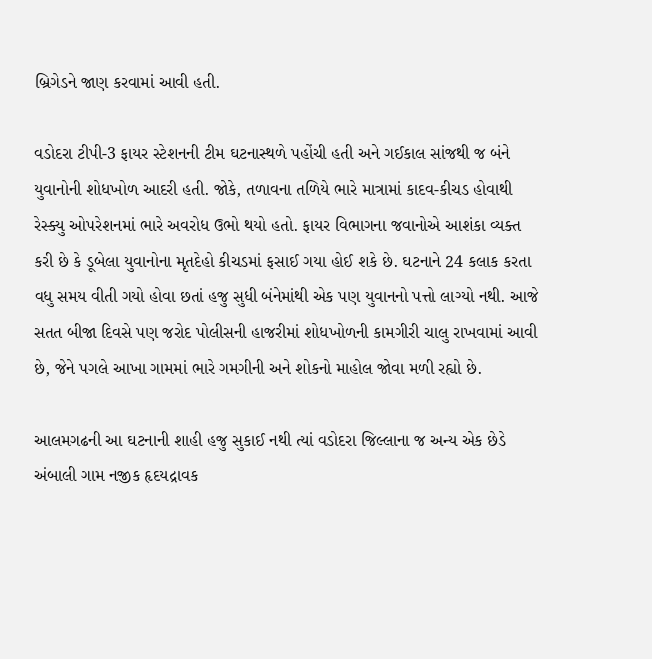બ્રિગેડને જાણ કરવામાં આવી હતી.

વડોદરા ટીપી-3 ફાયર સ્ટેશનની ટીમ ઘટનાસ્થળે પહોંચી હતી અને ગઈકાલ સાંજથી જ બંને યુવાનોની શોધખોળ આદરી હતી. જોકે, તળાવના તળિયે ભારે માત્રામાં કાદવ-કીચડ હોવાથી રેસ્ક્યુ ઓપરેશનમાં ભારે અવરોધ ઉભો થયો હતો. ફાયર વિભાગના જવાનોએ આશંકા વ્યક્ત કરી છે કે ડૂબેલા યુવાનોના મૃતદેહો કીચડમાં ફસાઈ ગયા હોઈ શકે છે. ઘટનાને 24 કલાક કરતા વધુ સમય વીતી ગયો હોવા છતાં હજુ સુધી બંનેમાંથી એક પણ યુવાનનો પત્તો લાગ્યો નથી. આજે સતત બીજા દિવસે પણ જરોદ પોલીસની હાજરીમાં શોધખોળની કામગીરી ચાલુ રાખવામાં આવી છે, જેને પગલે આખા ગામમાં ભારે ગમગીની અને શોકનો માહોલ જોવા મળી રહ્યો છે.

આલમગઢની આ ઘટનાની શાહી હજુ સુકાઈ નથી ત્યાં વડોદરા જિલ્લાના જ અન્ય એક છેડે અંબાલી ગામ નજીક હૃદયદ્રાવક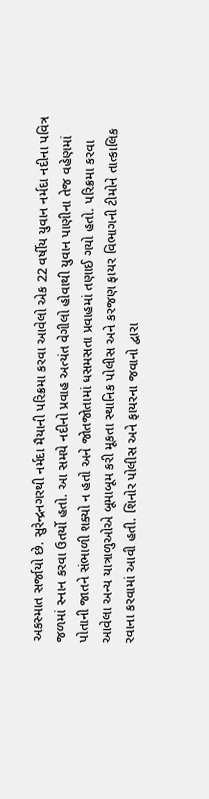અકસ્માત સર્જાયો છે. સુરેન્દ્રનગરથી નર્મદા મૈયાની પરિક્રમા કરવા આવેલો એક 22 વર્ષીય યુવાન નર્મદા નદીના પવિત્ર જળમાં સ્નાન કરવા ઉતર્યો હતો. આ સમયે નદીનો પ્રવાહ અત્યંત વેગીલો હોવાથી યુવાન પાણીના તેજ વહેણમાં પોતાની જાતને સંભાળી શક્યો ન હતો અને જોતજોતામાં ધસમસતા પ્રવાહમાં તણાઈ ગયો હતો. પરિક્રમા કરવા આવેલા અન્ય યાત્રાળુઓએ બૂમાબૂમ કરી મૂકતા સ્થાનિક પોલીસ અને કરજણ ફાયર વિભાગની ટીમોને તાત્કાલિક રવાના કરવામાં આવી હતી. શિનોર પોલીસ અને ફાયરના જવાનો દ્વારા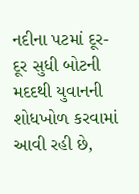નદીના પટમાં દૂર-દૂર સુધી બોટની મદદથી યુવાનની શોધખોળ કરવામાં આવી રહી છે,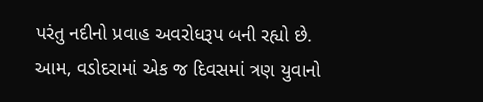પરંતુ નદીનો પ્રવાહ અવરોધરૂપ બની રહ્યો છે. આમ, વડોદરામાં એક જ દિવસમાં ત્રણ યુવાનો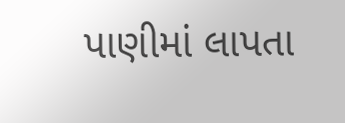પાણીમાં લાપતા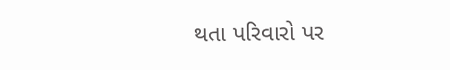થતા પરિવારો પર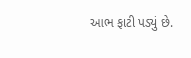આભ ફાટી પડ્યું છે.